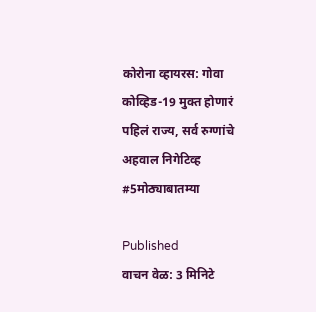कोरोना व्हायरस: गोवा कोव्हिड-19 मुक्त होणारं पहिलं राज्य, सर्व रुग्णांचे अहवाल निगेटिव्ह #5मोठ्याबातम्या

Published
वाचन वेळ: 3 मिनिटे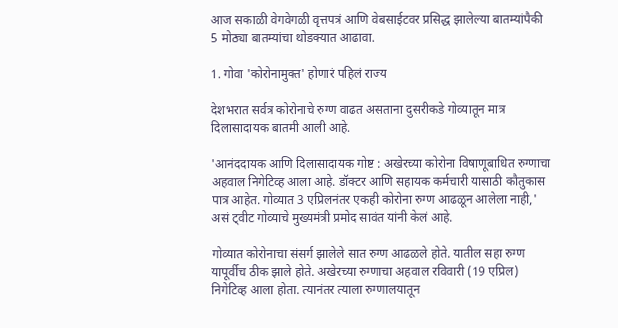आज सकाळी वेगवेगळी वृत्तपत्रं आणि वेबसाईटवर प्रसिद्ध झालेल्या बातम्यांपैकी 5 मोठ्या बातम्यांचा थोडक्यात आढावा.

1. गोवा 'कोरोनामुक्त' होणारं पहिलं राज्य

देशभरात सर्वत्र कोरोनाचे रुग्ण वाढत असताना दुसरीकडे गोव्यातून मात्र दिलासादायक बातमी आली आहे.

'आनंददायक आणि दिलासादायक गोष्ट : अखेरच्या कोरोना विषाणूबाधित रुग्णाचा अहवाल निगेटिव्ह आला आहे. डॉक्टर आणि सहायक कर्मचारी यासाठी कौतुकास पात्र आहेत. गोव्यात 3 एप्रिलनंतर एकही कोरोना रुग्ण आढळून आलेला नाही,' असं ट्वीट गोव्याचे मुख्यमंत्री प्रमोद सावंत यांनी केलं आहे.

गोव्यात कोरोनाचा संसर्ग झालेले सात रुग्ण आढळले होते. यातील सहा रुग्ण यापूर्वीच ठीक झाले होते. अखेरच्या रुग्णाचा अहवाल रविवारी (19 एप्रिल) निगेटिव्ह आला होता. त्यानंतर त्याला रुग्णालयातून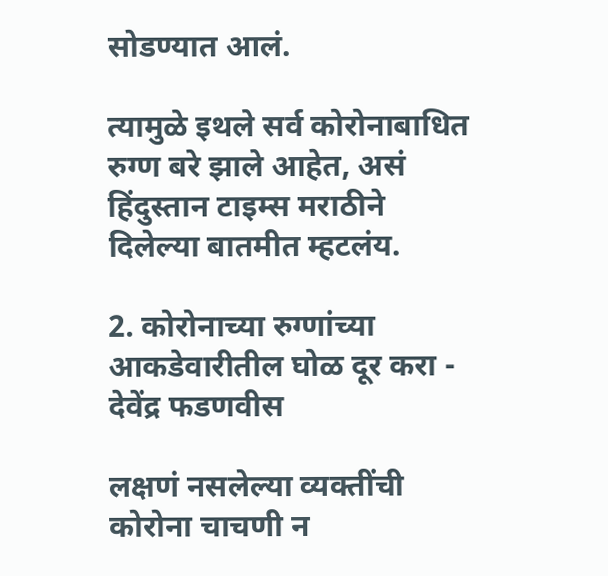सोडण्यात आलं.

त्यामुळे इथले सर्व कोरोनाबाधित रुग्ण बरे झाले आहेत, असं हिंदुस्तान टाइम्स मराठीने दिलेल्या बातमीत म्हटलंय.

2. कोरोनाच्या रुग्णांच्या आकडेवारीतील घोळ दूर करा - देवेंद्र फडणवीस

लक्षणं नसलेल्या व्यक्तींची कोरोना चाचणी न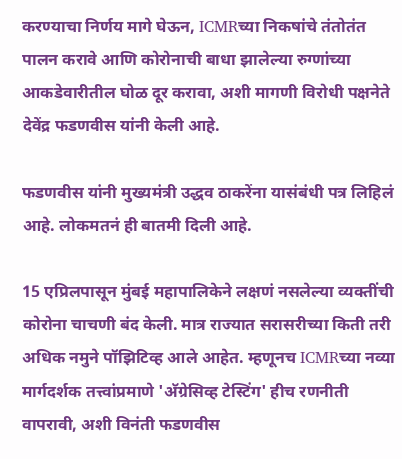करण्याचा निर्णय मागे घेऊन, ICMRच्या निकषांचे तंतोतंत पालन करावे आणि कोरोनाची बाधा झालेल्या रुग्णांच्या आकडेवारीतील घोळ दूर करावा, अशी मागणी विरोधी पक्षनेते देवेंद्र फडणवीस यांनी केली आहे.

फडणवीस यांनी मुख्यमंत्री उद्धव ठाकरेंना यासंबंधी पत्र लिहिलं आहे. लोकमतनं ही बातमी दिली आहे.

15 एप्रिलपासून मुंबई महापालिकेने लक्षणं नसलेल्या व्यक्तींची कोरोना चाचणी बंद केली. मात्र राज्यात सरासरीच्या किती तरी अधिक नमुने पॉझिटिव्ह आले आहेत. म्हणूनच ICMRच्या नव्या मार्गदर्शक तत्त्वांप्रमाणे 'अ‍ॅग्रेसिव्ह टेस्टिंग' हीच रणनीती वापरावी, अशी विनंती फडणवीस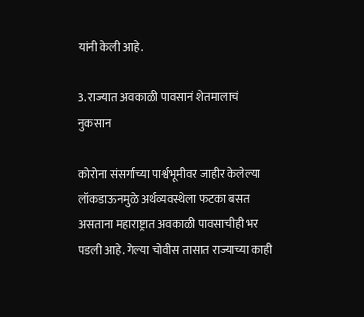यांनी केली आहे.

3. राज्यात अवकाळी पावसानं शेतमालाचं नुकसान

कोरोना संसर्गाच्या पार्श्वभूमीवर जाहीर केलेल्या लॉकडाऊनमुळे अर्थव्यवस्थेला फटका बसत असताना महाराष्ट्रात अवकाळी पावसाचीही भर पडली आहे. गेल्या चोवीस तासात राज्याच्या काही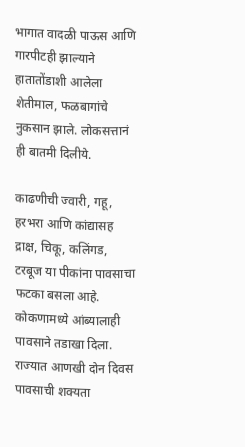भागात वादळी पाऊस आणि गारपीटही झाल्याने हातातोंडाशी आलेला शेतीमाल, फळबागांचे नुकसान झाले. लोकसत्तानं ही बातमी दिलीये.

काढणीची ज्वारी, गहू, हरभरा आणि कांद्यासह द्राक्ष, चिकू, कलिंगड, टरबूज या पीकांना पावसाचा फटका बसला आहे. कोकणामध्ये आंब्यालाही पावसाने तडाखा दिला. राज्यात आणखी दोन दिवस पावसाची शक्यता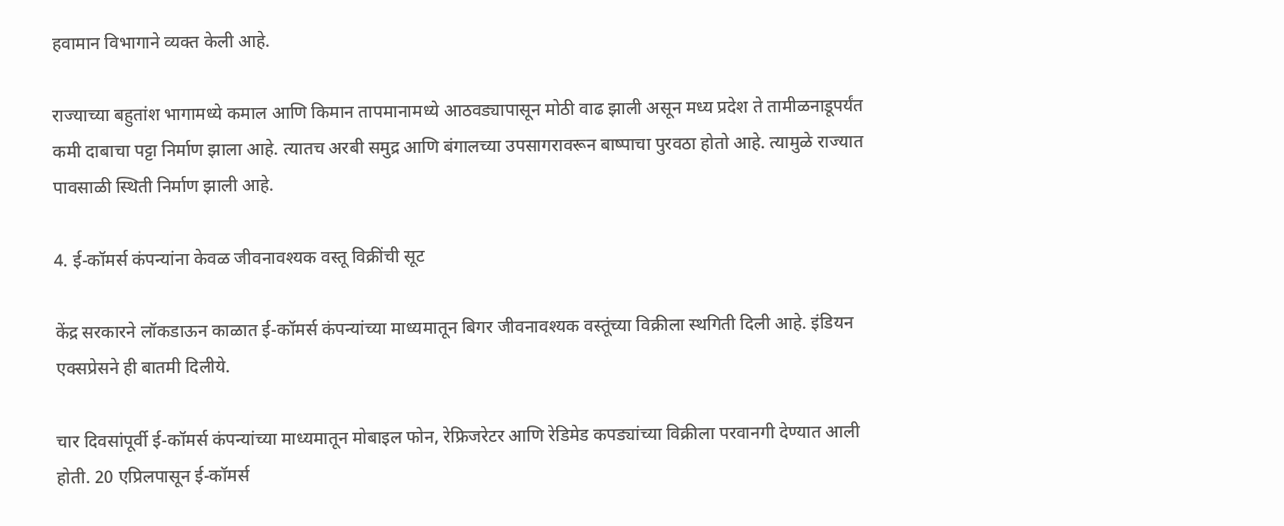हवामान विभागाने व्यक्त केली आहे.

राज्याच्या बहुतांश भागामध्ये कमाल आणि किमान तापमानामध्ये आठवड्यापासून मोठी वाढ झाली असून मध्य प्रदेश ते तामीळनाडूपर्यंत कमी दाबाचा पट्टा निर्माण झाला आहे. त्यातच अरबी समुद्र आणि बंगालच्या उपसागरावरून बाष्पाचा पुरवठा होतो आहे. त्यामुळे राज्यात पावसाळी स्थिती निर्माण झाली आहे.

4. ई-कॉमर्स कंपन्यांना केवळ जीवनावश्यक वस्तू विक्रींची सूट

केंद्र सरकारने लॉकडाऊन काळात ई-कॉमर्स कंपन्यांच्या माध्यमातून बिगर जीवनावश्यक वस्तूंच्या विक्रीला स्थगिती दिली आहे. इंडियन एक्सप्रेसने ही बातमी दिलीये.

चार दिवसांपूर्वी ई-कॉमर्स कंपन्यांच्या माध्यमातून मोबाइल फोन, रेफ्रिजरेटर आणि रेडिमेड कपड्यांच्या विक्रीला परवानगी देण्यात आली होती. 20 एप्रिलपासून ई-कॉमर्स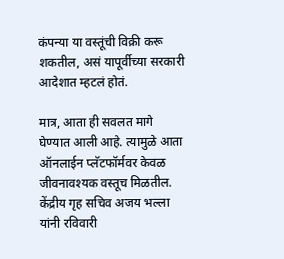कंपन्या या वस्तूंची विक्री करू शकतील, असं यापूर्वीच्या सरकारी आदेशात म्हटलं होतं.

मात्र, आता ही सवलत मागे घेण्यात आली आहे. त्यामुळे आता ऑनलाईन प्लॅटफॉर्मवर केवळ जीवनावश्यक वस्तूच मिळतील. केंद्रीय गृह सचिव अजय भल्ला यांनी रविवारी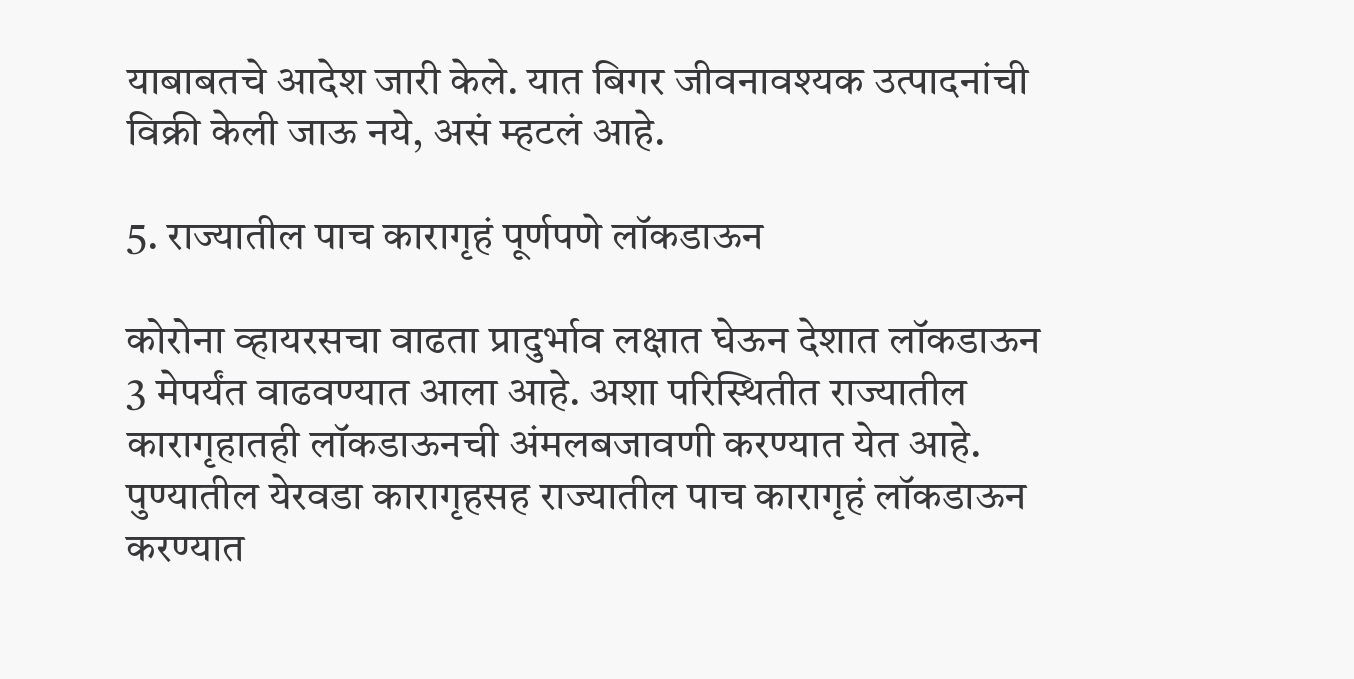याबाबतचे आदेश जारी केले. यात बिगर जीवनावश्यक उत्पादनांची विक्री केली जाऊ नये, असं म्हटलं आहे.

5. राज्यातील पाच कारागृहं पूर्णपणे लॉकडाऊन

कोरोना व्हायरसचा वाढता प्रादुर्भाव लक्षात घेऊन देशात लॉकडाऊन 3 मेपर्यंत वाढवण्यात आला आहे. अशा परिस्थितीत राज्यातील कारागृहातही लॉकडाऊनची अंमलबजावणी करण्यात येत आहे. पुण्यातील येरवडा कारागृहसह राज्यातील पाच कारागृहं लॉकडाऊन करण्यात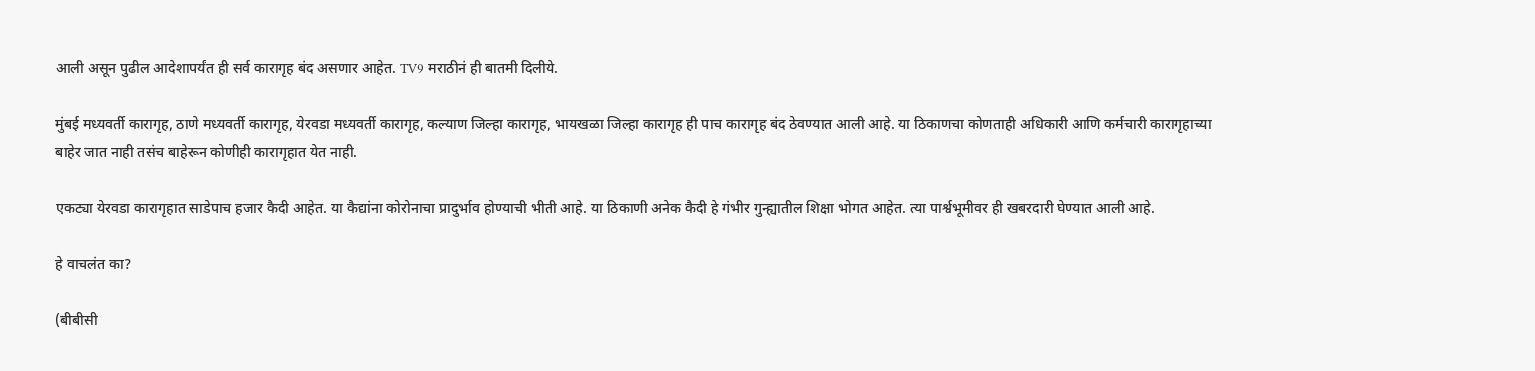आली असून पुढील आदेशापर्यंत ही सर्व कारागृह बंद असणार आहेत. TV9 मराठीनं ही बातमी दिलीये.

मुंबई मध्यवर्ती कारागृह, ठाणे मध्यवर्ती कारागृह, येरवडा मध्यवर्ती कारागृह, कल्याण जिल्हा कारागृह, भायखळा जिल्हा कारागृह ही पाच कारागृह बंद ठेवण्यात आली आहे. या ठिकाणचा कोणताही अधिकारी आणि कर्मचारी कारागृहाच्या बाहेर जात नाही तसंच बाहेरून कोणीही कारागृहात येत नाही.

एकट्या येरवडा कारागृहात साडेपाच हजार कैदी आहेत. या कैद्यांना कोरोनाचा प्रादुर्भाव होण्याची भीती आहे. या ठिकाणी अनेक कैदी हे गंभीर गुन्ह्यातील शिक्षा भोगत आहेत. त्या पार्श्वभूमीवर ही खबरदारी घेण्यात आली आहे.

हे वाचलंत का?

(बीबीसी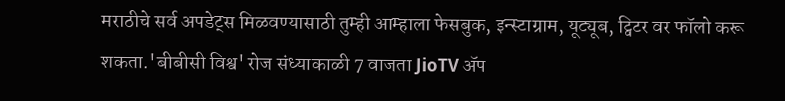मराठीचे सर्व अपडेट्स मिळवण्यासाठी तुम्ही आम्हाला फेसबुक, इन्स्टाग्राम, यूट्यूब, ट्विटर वर फॉलो करू शकता.'बीबीसी विश्व' रोज संध्याकाळी 7 वाजता JioTV ॲप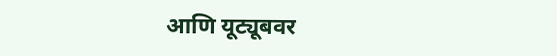आणि यूट्यूबवर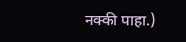नक्की पाहा.)